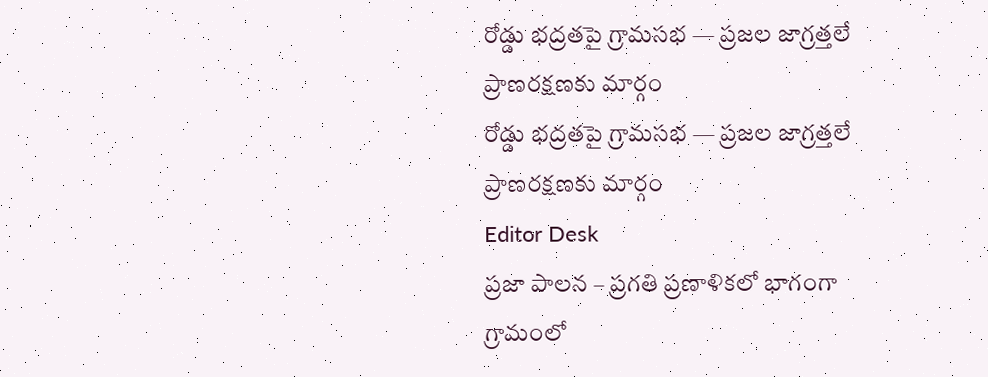రోడ్డు భద్రతపై గ్రామసభ — ప్రజల జాగ్రత్తలే ప్రాణరక్షణకు మార్గం
రోడ్డు భద్రతపై గ్రామసభ — ప్రజల జాగ్రత్తలే ప్రాణరక్షణకు మార్గం
Editor Desk
ప్రజా పాలన – ప్రగతి ప్రణాళికలో భాగంగా గ్రామంలో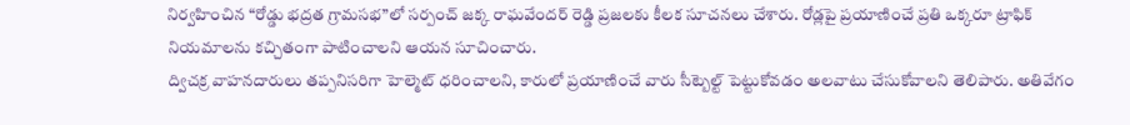నిర్వహించిన “రోడ్డు భద్రత గ్రామసభ”లో సర్పంచ్ జక్క రాఘవేందర్ రెడ్డి ప్రజలకు కీలక సూచనలు చేశారు. రోడ్లపై ప్రయాణించే ప్రతి ఒక్కరూ ట్రాఫిక్ నియమాలను కచ్చితంగా పాటించాలని ఆయన సూచించారు.
ద్విచక్ర వాహనదారులు తప్పనిసరిగా హెల్మెట్ ధరించాలని, కారులో ప్రయాణించే వారు సీట్బెల్ట్ పెట్టుకోవడం అలవాటు చేసుకోవాలని తెలిపారు. అతివేగం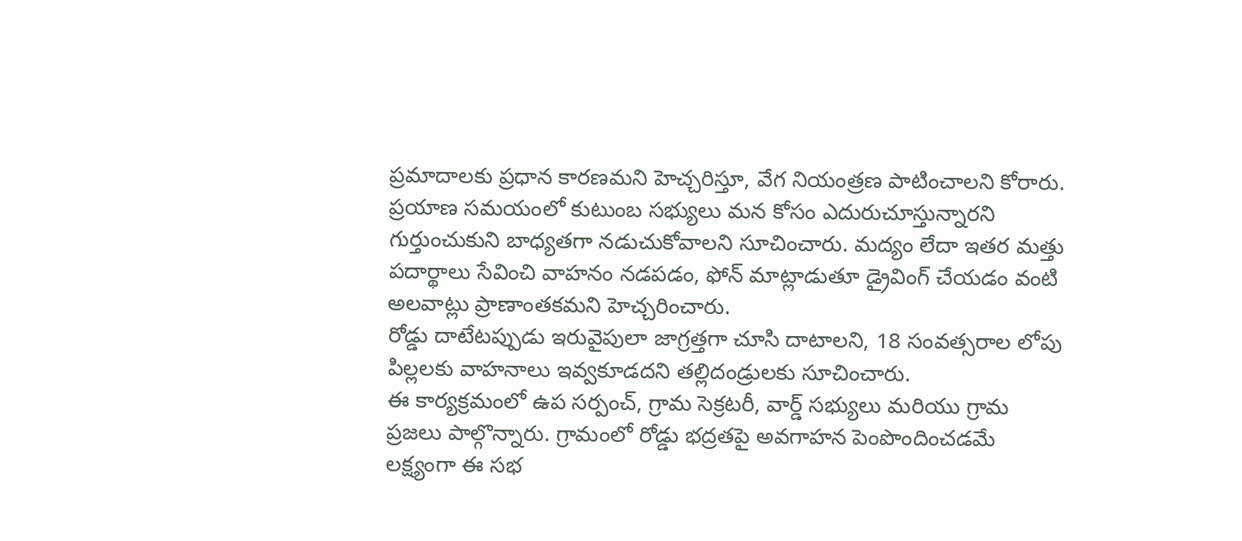ప్రమాదాలకు ప్రధాన కారణమని హెచ్చరిస్తూ, వేగ నియంత్రణ పాటించాలని కోరారు.
ప్రయాణ సమయంలో కుటుంబ సభ్యులు మన కోసం ఎదురుచూస్తున్నారని గుర్తుంచుకుని బాధ్యతగా నడుచుకోవాలని సూచించారు. మద్యం లేదా ఇతర మత్తు పదార్థాలు సేవించి వాహనం నడపడం, ఫోన్ మాట్లాడుతూ డ్రైవింగ్ చేయడం వంటి అలవాట్లు ప్రాణాంతకమని హెచ్చరించారు.
రోడ్డు దాటేటప్పుడు ఇరువైపులా జాగ్రత్తగా చూసి దాటాలని, 18 సంవత్సరాల లోపు పిల్లలకు వాహనాలు ఇవ్వకూడదని తల్లిదండ్రులకు సూచించారు.
ఈ కార్యక్రమంలో ఉప సర్పంచ్, గ్రామ సెక్రటరీ, వార్డ్ సభ్యులు మరియు గ్రామ ప్రజలు పాల్గొన్నారు. గ్రామంలో రోడ్డు భద్రతపై అవగాహన పెంపొందించడమే లక్ష్యంగా ఈ సభ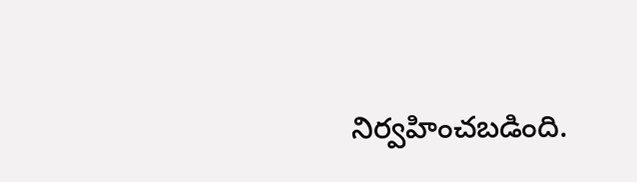నిర్వహించబడింది.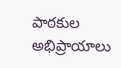పాఠకుల అభిప్రాయాలు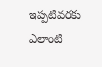ఇప్పటివరకు ఎలాంటి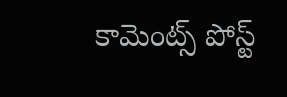కామెంట్స్ పోస్ట్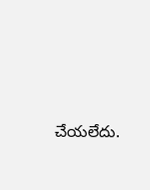చేయలేదు.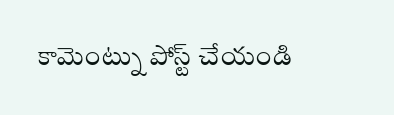కామెంట్ను పోస్ట్ చేయండి